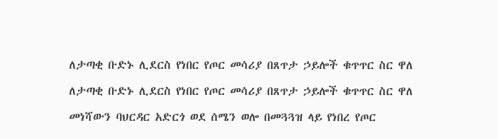ለታጣቂ ቡድኑ ሊደርስ የነበር የጦር መሳሪያ በጸጥታ ኃይሎች ቁጥጥር ስር ዋለ

ለታጣቂ ቡድኑ ሊደርስ የነበር የጦር መሳሪያ በጸጥታ ኃይሎች ቁጥጥር ስር ዋለ

መነሻውን ባህርዳር አድርጎ ወደ ሰሜን ወሎ በመጓጓዝ ላይ የነበረ የጦር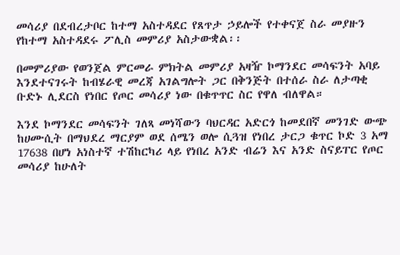መሳሪያ በደብረታቦር ከተማ አስተዳደር የጸጥታ ኃይሎች የተቀናጀ ስራ መያዙን የከተማ አስተዳደሩ ፖሊስ መምሪያ አስታውቋል፡፡

በመምሪያው የወንጀል ምርመራ ምክትል መምሪያ አዛዥ ኮማንደር መሳፍንት አባይ እንደተናገሩት ከብሄራዊ መረጃ አገልግሎት ጋር በቅንጅት በተሰራ ስራ ለታጣቂ ቡድኑ ሊደርስ የነበር የጦር መሳሪያ ነው በቁጥጥር ስር የዋለ ብለዋል።

እንደ ኮማንደር መሳፍንት ገለጻ መነሻውን ባህርዳር አድርጎ ከመደበኛ መንገድ ውጭ ከሀሙሲት በማህደረ ማርያም ወደ ሰሜን ወሎ ሲጓዝ የነበረ ታርጋ ቁጥር ኮድ 3 አማ 17638 በሆነ አነስተኛ ተሽከርካሪ ላይ የነበረ አንድ ብሬን እና አንድ ስናይፐር የጦር መሳሪያ ከሁለት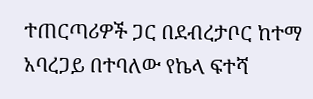ተጠርጣሪዎች ጋር በደብረታቦር ከተማ አባረጋይ በተባለው የኬላ ፍተሻ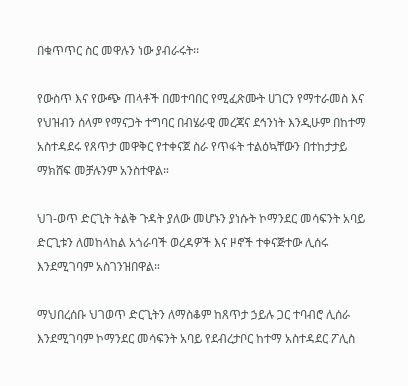በቁጥጥር ስር መዋሉን ነው ያብራሩት፡፡

የውስጥ እና የውጭ ጠላቶች በመተባበር የሚፈጽሙት ሀገርን የማተራመስ እና የህዝብን ሰላም የማናጋት ተግባር በብሄራዊ መረጃና ደኅንነት እንዲሁም በከተማ አስተዳደሩ የጸጥታ መዋቅር የተቀናጀ ስራ የጥፋት ተልዕኳቸውን በተከታታይ ማክሸፍ መቻሉንም አንስተዋል።

ህገ-ወጥ ድርጊት ትልቅ ጉዳት ያለው መሆኑን ያነሱት ኮማንደር መሳፍንት አባይ ድርጊቱን ለመከላከል አጎራባች ወረዳዎች እና ዞኖች ተቀናጅተው ሊሰሩ እንደሚገባም አስገንዝበዋል።

ማህበረሰቡ ህገወጥ ድርጊትን ለማስቆም ከጸጥታ ኃይሉ ጋር ተባብሮ ሊሰራ እንደሚገባም ኮማንደር መሳፍንት አባይ የደብረታቦር ከተማ አስተዳደር ፖሊስ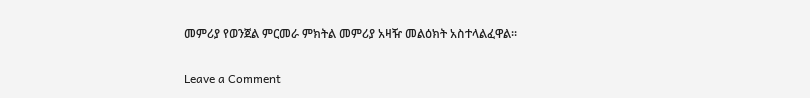መምሪያ የወንጀል ምርመራ ምክትል መምሪያ አዛዥ መልዕክት አስተላልፈዋል፡፡

Leave a Comment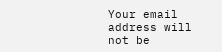Your email address will not be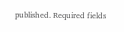published. Required fields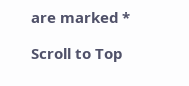are marked *

Scroll to Top